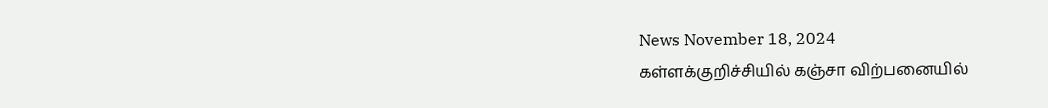News November 18, 2024
கள்ளக்குறிச்சியில் கஞ்சா விற்பனையில்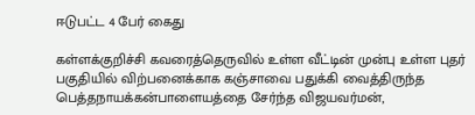ஈடுபட்ட 4 பேர் கைது

கள்ளக்குறிச்சி கவரைத்தெருவில் உள்ள வீட்டின் முன்பு உள்ள புதர் பகுதியில் விற்பனைக்காக கஞ்சாவை பதுக்கி வைத்திருந்த பெத்தநாயக்கன்பாளையத்தை சேர்ந்த விஜயவர்மன்,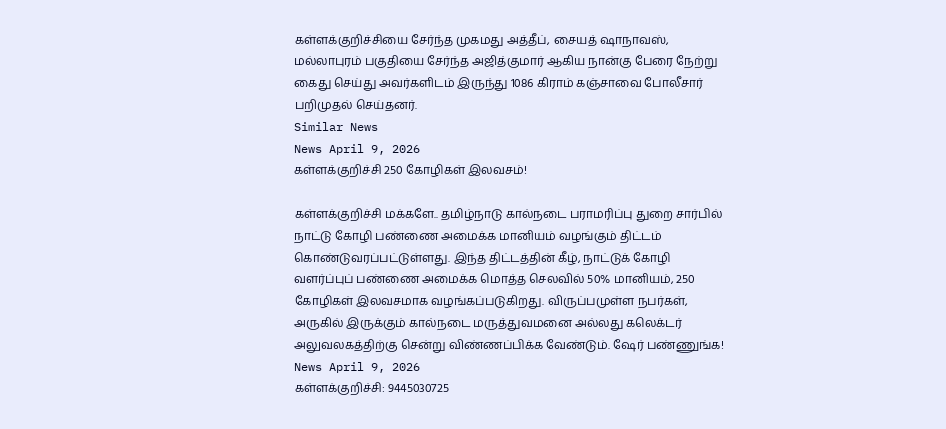கள்ளக்குறிச்சியை சேர்ந்த முகமது அத்தீப், சையத் ஷாநாவஸ், மல்லாபுரம் பகுதியை சேர்ந்த அஜித்குமார் ஆகிய நான்கு பேரை நேற்று கைது செய்து அவர்களிடம் இருந்து 1086 கிராம் கஞ்சாவை போலீசார் பறிமுதல் செய்தனர்.
Similar News
News April 9, 2026
கள்ளக்குறிச்சி 250 கோழிகள் இலவசம்!

கள்ளக்குறிச்சி மக்களே.. தமிழ்நாடு கால்நடை பராமரிப்பு துறை சார்பில் நாட்டு கோழி பண்ணை அமைக்க மானியம் வழங்கும் திட்டம் கொண்டுவரப்பட்டுள்ளது. இந்த திட்டத்தின் கீழ், நாட்டுக் கோழி வளர்ப்புப் பண்ணை அமைக்க மொத்த செலவில் 50% மானியம், 250 கோழிகள் இலவசமாக வழங்கப்படுகிறது. விருப்பமுள்ள நபர்கள், அருகில் இருக்கும் கால்நடை மருத்துவமனை அல்லது கலெக்டர் அலுவலகத்திற்கு சென்று விண்ணப்பிக்க வேண்டும். ஷேர் பண்ணுங்க!
News April 9, 2026
கள்ளக்குறிச்சி: 9445030725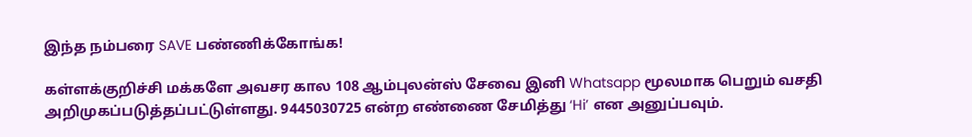இந்த நம்பரை SAVE பண்ணிக்கோங்க!

கள்ளக்குறிச்சி மக்களே அவசர கால 108 ஆம்புலன்ஸ் சேவை இனி Whatsapp மூலமாக பெறும் வசதி அறிமுகப்படுத்தப்பட்டுள்ளது. 9445030725 என்ற எண்ணை சேமித்து ‘Hi’ என அனுப்பவும்.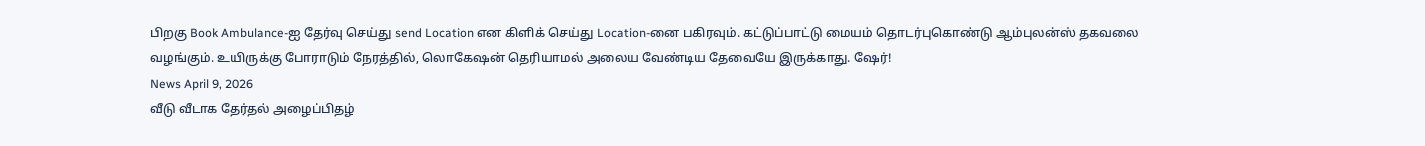பிறகு Book Ambulance-ஐ தேர்வு செய்து send Location என கிளிக் செய்து Location-னை பகிரவும். கட்டுப்பாட்டு மையம் தொடர்புகொண்டு ஆம்புலன்ஸ் தகவலை வழங்கும். உயிருக்கு போராடும் நேரத்தில், லொகேஷன் தெரியாமல் அலைய வேண்டிய தேவையே இருக்காது. ஷேர்!
News April 9, 2026
வீடு வீடாக தேர்தல் அழைப்பிதழ்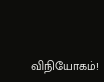விநியோகம்!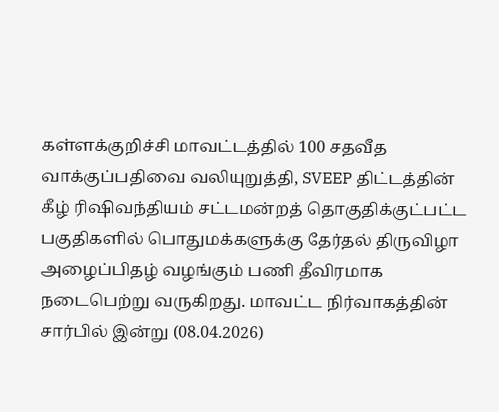கள்ளக்குறிச்சி மாவட்டத்தில் 100 சதவீத வாக்குப்பதிவை வலியுறுத்தி, SVEEP திட்டத்தின் கீழ் ரிஷிவந்தியம் சட்டமன்றத் தொகுதிக்குட்பட்ட பகுதிகளில் பொதுமக்களுக்கு தேர்தல் திருவிழா அழைப்பிதழ் வழங்கும் பணி தீவிரமாக நடைபெற்று வருகிறது. மாவட்ட நிர்வாகத்தின் சார்பில் இன்று (08.04.2026)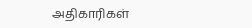அதிகாரிகள்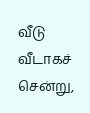வீடு வீடாகச் சென்று,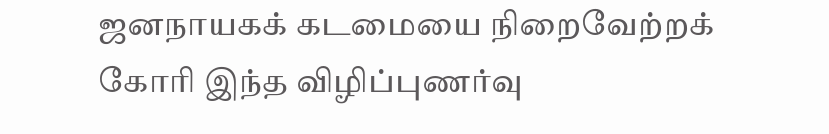ஜனநாயகக் கடமையை நிறைவேற்றக் கோரி இந்த விழிப்புணர்வு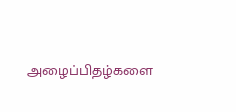அழைப்பிதழ்களை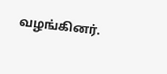வழங்கினர்.